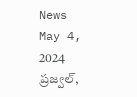News May 4, 2024
ప్రజ్వల్,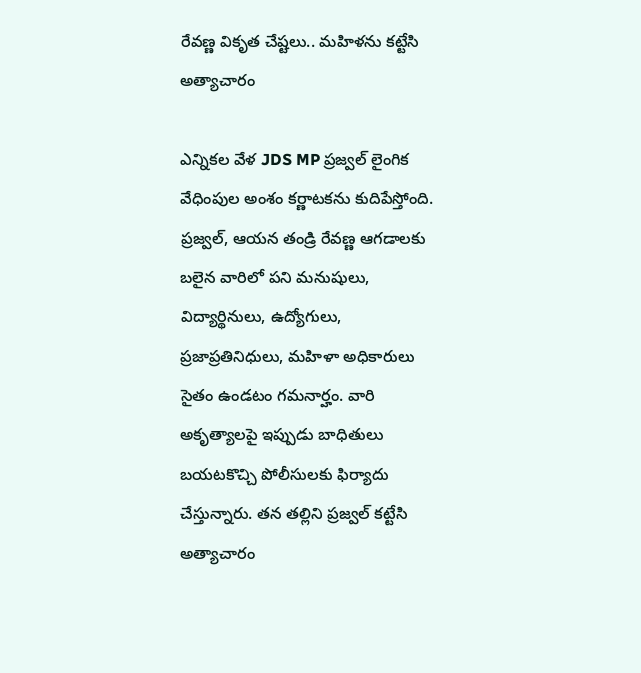రేవణ్ణ వికృత చేష్టలు.. మహిళను కట్టేసి అత్యాచారం

ఎన్నికల వేళ JDS MP ప్రజ్వల్ లైంగిక వేధింపుల అంశం కర్ణాటకను కుదిపేస్తోంది. ప్రజ్వల్, ఆయన తండ్రి రేవణ్ణ ఆగడాలకు బలైన వారిలో పని మనుషులు, విద్యార్థినులు, ఉద్యోగులు, ప్రజాప్రతినిధులు, మహిళా అధికారులు సైతం ఉండటం గమనార్హం. వారి అకృత్యాలపై ఇప్పుడు బాధితులు బయటకొచ్చి పోలీసులకు ఫిర్యాదు చేస్తున్నారు. తన తల్లిని ప్రజ్వల్ కట్టేసి అత్యాచారం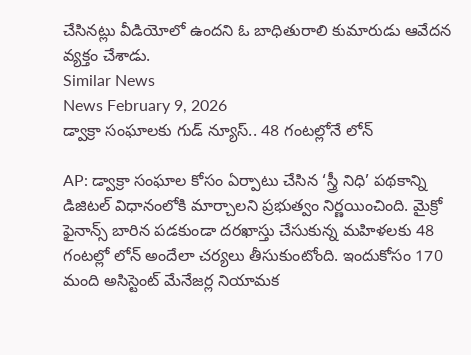చేసినట్లు వీడియోలో ఉందని ఓ బాధితురాలి కుమారుడు ఆవేదన వ్యక్తం చేశాడు.
Similar News
News February 9, 2026
డ్వాక్రా సంఘాలకు గుడ్ న్యూస్.. 48 గంటల్లోనే లోన్

AP: డ్వాక్రా సంఘాల కోసం ఏర్పాటు చేసిన ‘స్త్రీ నిధి’ పథకాన్ని డిజిటల్ విధానంలోకి మార్చాలని ప్రభుత్వం నిర్ణయించింది. మైక్రో ఫైనాన్స్ బారిన పడకుండా దరఖాస్తు చేసుకున్న మహిళలకు 48 గంటల్లో లోన్ అందేలా చర్యలు తీసుకుంటోంది. ఇందుకోసం 170 మంది అసిస్టెంట్ మేనేజర్ల నియామక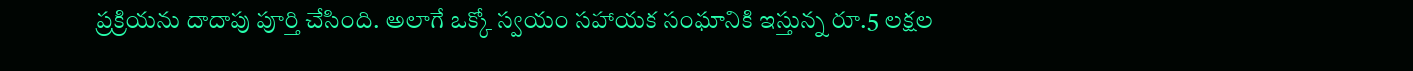ప్రక్రియను దాదాపు పూర్తి చేసింది. అలాగే ఒక్కో స్వయం సహాయక సంఘానికి ఇస్తున్న రూ.5 లక్షల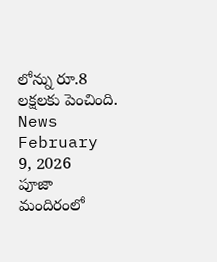లోన్ను రూ.8 లక్షలకు పెంచింది.
News February 9, 2026
పూజా మందిరంలో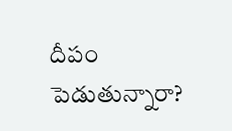దీపం పెడుతున్నారా?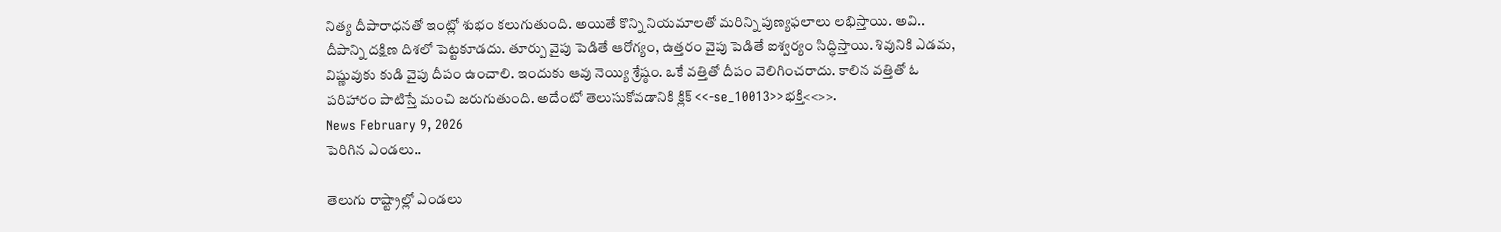నిత్య దీపారాధనతో ఇంట్లో శుభం కలుగుతుంది. అయితే కొన్ని నియమాలతో మరిన్ని పుణ్యఫలాలు లభిస్తాయి. అవి.. దీపాన్ని దక్షిణ దిశలో పెట్టకూడదు. తూర్పు వైపు పెడితే ఆరోగ్యం, ఉత్తరం వైపు పెడితే ఐశ్వర్యం సిద్ధిస్తాయి. శివునికి ఎడమ, విష్ణువుకు కుడి వైపు దీపం ఉంచాలి. ఇందుకు ఆవు నెయ్యి శ్రేష్ఠం. ఒకే వత్తితో దీపం వెలిగించరాదు. కాలిన వత్తితో ఓ పరిహారం పాటిస్తే మంచి జరుగుతుంది. అదేంటో తెలుసుకోవడానికి క్లిక్ <<-se_10013>>భక్తి<<>>.
News February 9, 2026
పెరిగిన ఎండలు..

తెలుగు రాష్ట్రాల్లో ఎండలు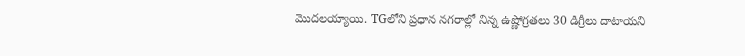మొదలయ్యాయి. TGలోని ప్రధాన నగరాల్లో నిన్న ఉష్ణోగ్రతలు 30 డిగ్రీలు దాటాయని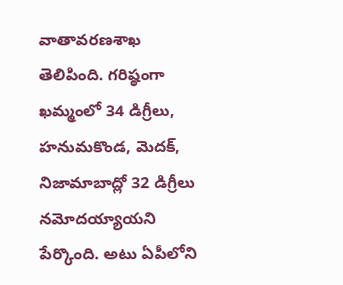వాతావరణశాఖ తెలిపింది. గరిష్ఠంగా ఖమ్మంలో 34 డిగ్రీలు, హనుమకొండ, మెదక్, నిజామాబాద్లో 32 డిగ్రీలు నమోదయ్యాయని పేర్కొంది. అటు ఏపీలోని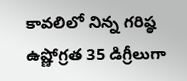కావలిలో నిన్న గరిష్ఠ ఉష్ణోగ్రత 35 డిగ్రీలుగా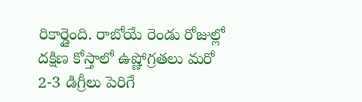రికార్డైంది. రాబోయే రెండు రోజుల్లో దక్షిణ కోస్తాలో ఉష్ణోగ్రతలు మరో 2-3 డిగ్రీలు పెరిగే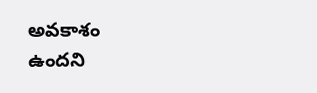అవకాశం ఉందని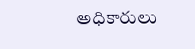అధికారులు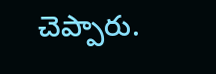చెప్పారు.